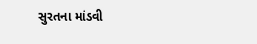સુરતના માંડવી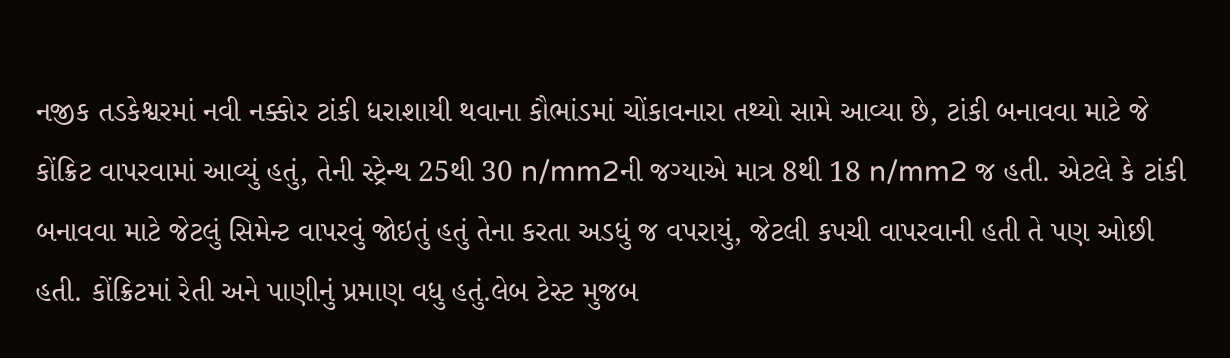નજીક તડકેશ્વરમાં નવી નક્કોર ટાંકી ધરાશાયી થવાના કૌભાંડમાં ચોંકાવનારા તથ્યો સામે આવ્યા છે, ટાંકી બનાવવા માટે જે કોંક્રિટ વાપરવામાં આવ્યું હતું, તેની સ્ટ્રેન્થ 25થી 30 n/mm2ની જગ્યાએ માત્ર 8થી 18 n/mm2 જ હતી. એટલે કે ટાંકી બનાવવા માટે જેટલું સિમેન્ટ વાપરવું જોઇતું હતું તેના કરતા અડધું જ વપરાયું, જેટલી કપચી વાપરવાની હતી તે પણ ઓછી હતી. કોંક્રિટમાં રેતી અને પાણીનું પ્રમાણ વધુ હતું.લેબ ટેસ્ટ મુજબ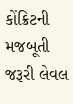કોંક્રિટની મજબૂતી જરૂરી લેવલ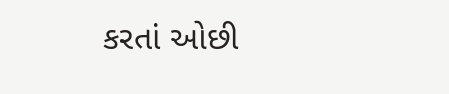કરતાં ઓછી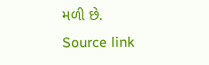મળી છે.
Source link